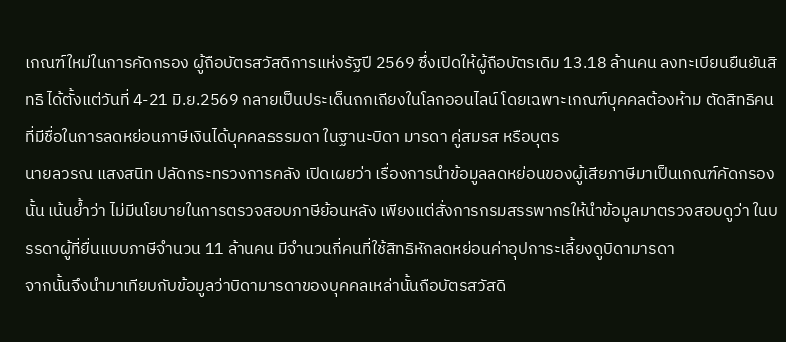เกณฑ์ใหม่ในการคัดกรอง ผู้ถือบัตรสวัสดิการแห่งรัฐปี 2569 ซึ่งเปิดให้ผู้ถือบัตรเดิม 13.18 ล้านคน ลงทะเบียนยืนยันสิทธิ ได้ตั้งแต่วันที่ 4-21 มิ.ย.2569 กลายเป็นประเด็นถกเถียงในโลกออนไลน์ โดยเฉพาะเกณฑ์บุคคลต้องห้าม ตัดสิทธิคนที่มีชื่อในการลดหย่อนภาษีเงินได้บุคคลธรรมดา ในฐานะบิดา มารดา คู่สมรส หรือบุตร
นายลวรณ แสงสนิท ปลัดกระทรวงการคลัง เปิดเผยว่า เรื่องการนำข้อมูลลดหย่อนของผู้เสียภาษีมาเป็นเกณฑ์คัดกรองนั้น เน้นย้ำว่า ไม่มีนโยบายในการตรวจสอบภาษีย้อนหลัง เพียงแต่สั่งการกรมสรรพากรให้นำข้อมูลมาตรวจสอบดูว่า ในบรรดาผู้ที่ยื่นแบบภาษีจำนวน 11 ล้านคน มีจำนวนกี่คนที่ใช้สิทธิหักลดหย่อนค่าอุปการะเลี้ยงดูบิดามารดา
จากนั้นจึงนำมาเทียบกับข้อมูลว่าบิดามารดาของบุคคลเหล่านั้นถือบัตรสวัสดิ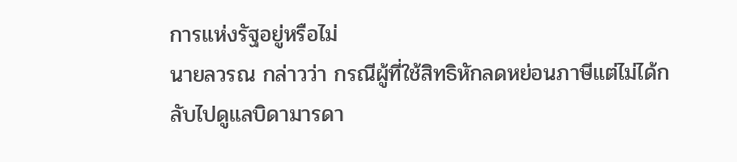การแห่งรัฐอยู่หรือไม่
นายลวรณ กล่าวว่า กรณีผู้ที่ใช้สิทธิหักลดหย่อนภาษีแต่ไม่ได้กลับไปดูแลบิดามารดา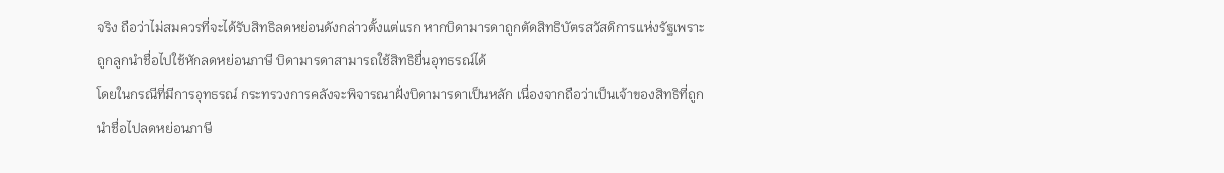จริง ถือว่าไม่สมควรที่จะได้รับสิทธิลดหย่อนดังกล่าวตั้งแต่แรก หากบิดามารดาถูกตัดสิทธิบัตรสวัสดิการแห่งรัฐเพราะถูกลูกนำชื่อไปใช้หักลดหย่อนภาษี บิดามารดาสามารถใช้สิทธิยื่นอุทธรณ์ได้
โดยในกรณีที่มีการอุทธรณ์ กระทรวงการคลังจะพิจารณาฝั่งบิดามารดาเป็นหลัก เนื่องจากถือว่าเป็นเจ้าของสิทธิที่ถูกนำชื่อไปลดหย่อนภาษี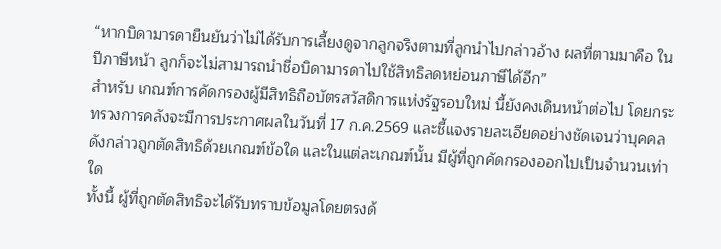“หากบิดามารดายืนยันว่าไม่ได้รับการเลี้ยงดูจากลูกจริงตามที่ลูกนำไปกล่าวอ้าง ผลที่ตามมาคือ ในปีภาษีหน้า ลูกก็จะไม่สามารถนำชื่อบิดามารดาไปใช้สิทธิลดหย่อนภาษีได้อีก”
สำหรับ เกณฑ์การคัดกรองผู้มีสิทธิถือบัตรสวัสดิการแห่งรัฐรอบใหม่ นี้ยังคงเดินหน้าต่อไป โดยกระทรวงการคลังจะมีการประกาศผลในวันที่ 17 ก.ค.2569 และชี้แจงรายละเอียดอย่างชัดเจนว่าบุคคลดังกล่าวถูกตัดสิทธิด้วยเกณฑ์ข้อใด และในแต่ละเกณฑ์นั้น มีผู้ที่ถูกคัดกรองออกไปเป็นจำนวนเท่าใด
ทั้งนี้ ผู้ที่ถูกตัดสิทธิจะได้รับทราบข้อมูลโดยตรงด้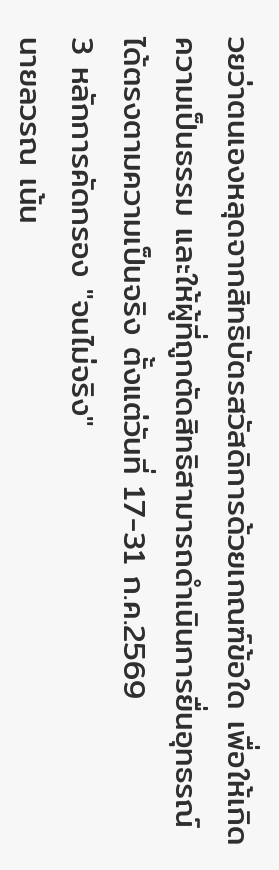วยว่าตนเองหลุดจากสิทธิบัตรสวัสดิการด้วยเกณฑ์ข้อใด เพื่อให้เกิดความเป็นธรรม และให้ผู้ที่ถูกตัดสิทธิสามารถดำเนินการยื่นอุทธรณ์ได้ตรงตามความเป็นจริง ตั้งแต่วันที่ 17-31 ก.ค.2569
3 หลักการคัดกรอง "จนไม่จริง"
นายลวรณ เน้น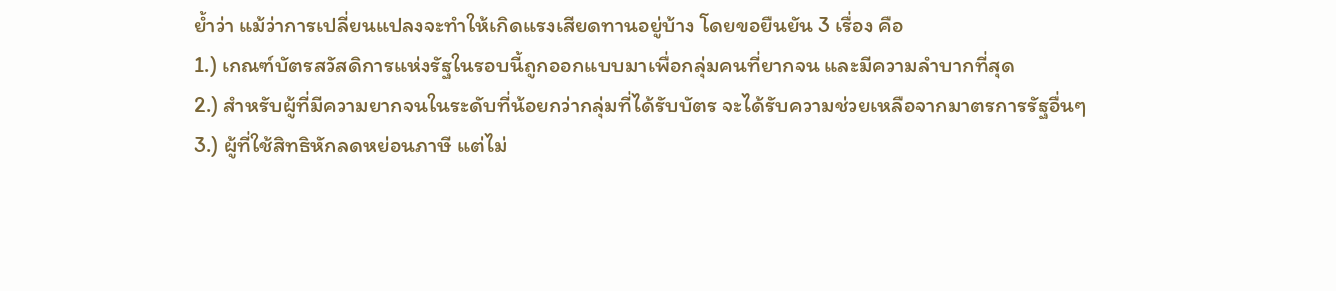ย้ำว่า แม้ว่าการเปลี่ยนแปลงจะทำให้เกิดแรงเสียดทานอยู่บ้าง โดยขอยืนยัน 3 เรื่อง คือ
1.) เกณฑ์บัตรสวัสดิการแห่งรัฐในรอบนี้ถูกออกแบบมาเพื่อกลุ่มคนที่ยากจน และมีความลำบากที่สุด
2.) สำหรับผู้ที่มีความยากจนในระดับที่น้อยกว่ากลุ่มที่ได้รับบัตร จะได้รับความช่วยเหลือจากมาตรการรัฐอื่นๆ
3.) ผู้ที่ใช้สิทธิหักลดหย่อนภาษี แต่ไม่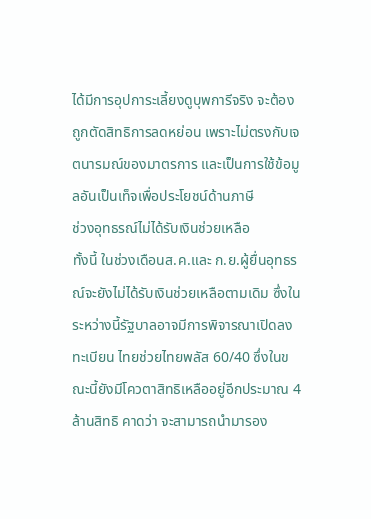ได้มีการอุปการะเลี้ยงดูบุพการีจริง จะต้องถูกตัดสิทธิการลดหย่อน เพราะไม่ตรงกับเจตนารมณ์ของมาตรการ และเป็นการใช้ข้อมูลอันเป็นเท็จเพื่อประโยชน์ด้านภาษี
ช่วงอุทธรณ์ไม่ได้รับเงินช่วยเหลือ
ทั้งนี้ ในช่วงเดือนส.ค.และ ก.ย.ผู้ยื่นอุทธรณ์จะยังไม่ได้รับเงินช่วยเหลือตามเดิม ซึ่งในระหว่างนี้รัฐบาลอาจมีการพิจารณาเปิดลงทะเบียน ไทยช่วยไทยพลัส 60/40 ซึ่งในขณะนี้ยังมีโควตาสิทธิเหลืออยู่อีกประมาณ 4 ล้านสิทธิ คาดว่า จะสามารถนำมารอง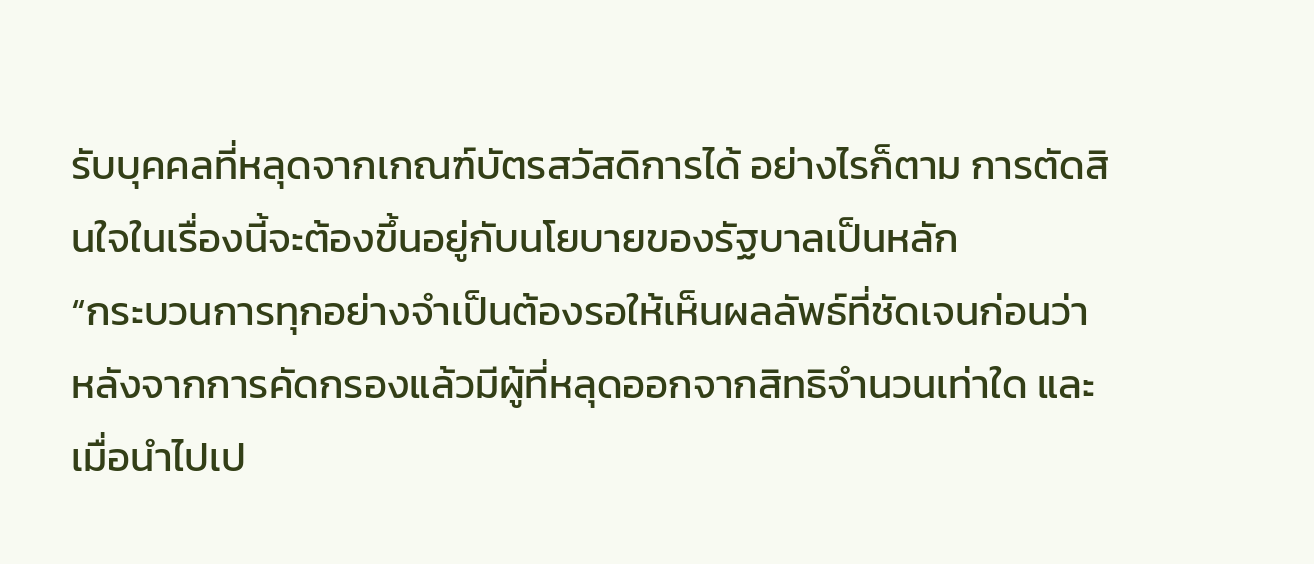รับบุคคลที่หลุดจากเกณฑ์บัตรสวัสดิการได้ อย่างไรก็ตาม การตัดสินใจในเรื่องนี้จะต้องขึ้นอยู่กับนโยบายของรัฐบาลเป็นหลัก
“กระบวนการทุกอย่างจำเป็นต้องรอให้เห็นผลลัพธ์ที่ชัดเจนก่อนว่า หลังจากการคัดกรองแล้วมีผู้ที่หลุดออกจากสิทธิจำนวนเท่าใด และเมื่อนำไปเป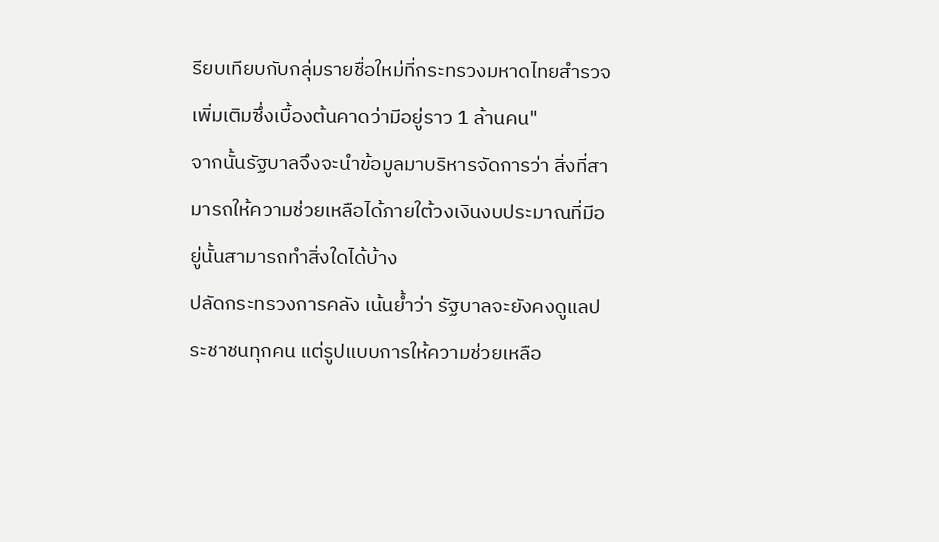รียบเทียบกับกลุ่มรายชื่อใหม่ที่กระทรวงมหาดไทยสำรวจเพิ่มเติมซึ่งเบื้องต้นคาดว่ามีอยู่ราว 1 ล้านคน"
จากนั้นรัฐบาลจึงจะนำข้อมูลมาบริหารจัดการว่า สิ่งที่สามารถให้ความช่วยเหลือได้ภายใต้วงเงินงบประมาณที่มีอยู่นั้นสามารถทำสิ่งใดได้บ้าง
ปลัดกระทรวงการคลัง เน้นย้ำว่า รัฐบาลจะยังคงดูแลประชาชนทุกคน แต่รูปแบบการให้ความช่วยเหลือ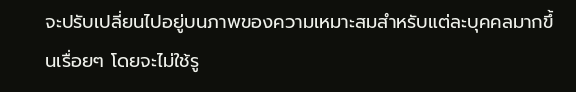จะปรับเปลี่ยนไปอยู่บนภาพของความเหมาะสมสำหรับแต่ละบุคคลมากขึ้นเรื่อยๆ โดยจะไม่ใช้รู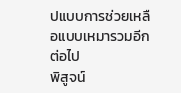ปแบบการช่วยเหลือแบบเหมารวมอีกต่อไป
พิสูจน์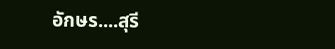อักษร....สุรี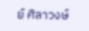ย์ ศิลาวงษ์